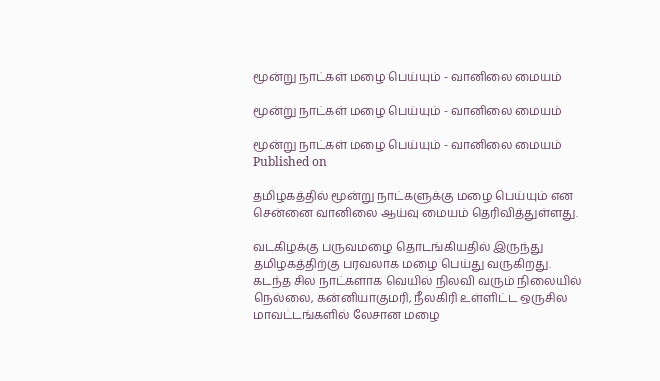மூன்று நாட்கள் மழை பெய்யும் - வானிலை மையம்

மூன்று நாட்கள் மழை பெய்யும் - வானிலை மையம்

மூன்று நாட்கள் மழை பெய்யும் - வானிலை மையம்
Published on

தமிழகத்தில் மூன்று நாட்களுக்கு மழை பெய்யும் என சென்னை வானிலை ஆய்வு மையம் தெரிவித்துள்ளது.

வடகிழக்கு பருவமழை தொடங்கியதில் இருந்து தமிழகத்திற்கு பரவலாக மழை பெய்து வருகிறது. கடந்த சில நாட்களாக வெயில் நிலவி வரும் நிலையில் நெல்லை, கன்னியாகுமரி, நீலகிரி உள்ளிட்ட ஒருசில மாவட்டங்களில் லேசான மழை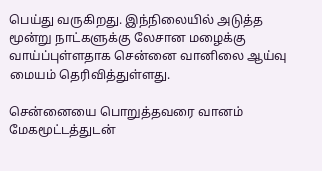பெய்து வருகிறது. இந்நிலையில் அடுத்த மூன்று நாட்களுக்கு லேசான மழைக்கு வாய்ப்புள்ளதாக சென்னை வானிலை ஆய்வு மையம் தெரிவித்துள்ளது.

சென்னையை பொறுத்தவரை வானம் மேகமூட்டத்துடன்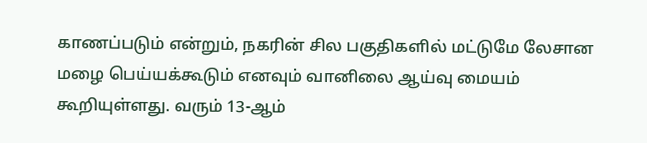காணப்படும் என்றும், நகரின் சில பகுதிகளில் மட்டுமே லேசான மழை பெய்யக்கூடும் எனவும் வானிலை ஆய்வு மையம் கூறியுள்ளது. வரும் 13-ஆம்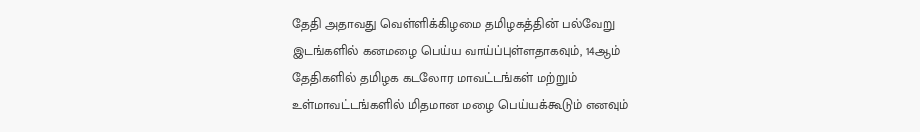தேதி அதாவது வெள்ளிக்கிழமை தமிழகத்தின் பல்வேறு இடங்களில் கனமழை பெய்ய வாய்ப்புள்ளதாகவும், 14ஆம் தேதிகளில் தமிழக கடலோர மாவட்டங்கள் மற்றும் உள்மாவட்டங்களில் மிதமான மழை பெய்யக்கூடும் எனவும்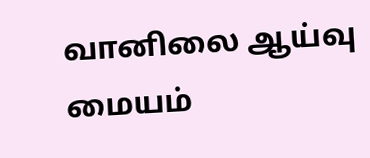வானிலை ஆய்வு மையம்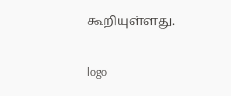கூறியுள்ளது.

logo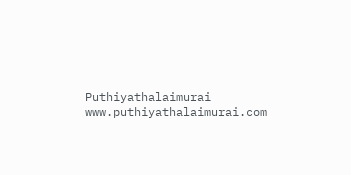Puthiyathalaimurai
www.puthiyathalaimurai.com